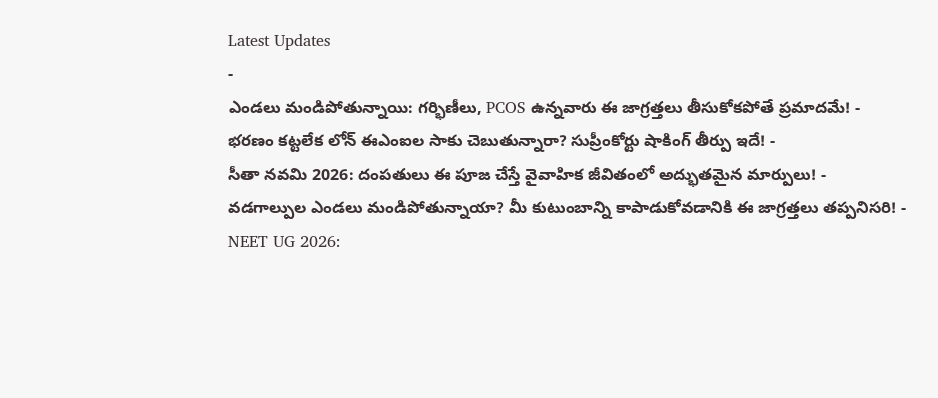Latest Updates
-
ఎండలు మండిపోతున్నాయి: గర్భిణీలు, PCOS ఉన్నవారు ఈ జాగ్రత్తలు తీసుకోకపోతే ప్రమాదమే! -
భరణం కట్టలేక లోన్ ఈఎంఐల సాకు చెబుతున్నారా? సుప్రీంకోర్టు షాకింగ్ తీర్పు ఇదే! -
సీతా నవమి 2026: దంపతులు ఈ పూజ చేస్తే వైవాహిక జీవితంలో అద్భుతమైన మార్పులు! -
వడగాల్పుల ఎండలు మండిపోతున్నాయా? మీ కుటుంబాన్ని కాపాడుకోవడానికి ఈ జాగ్రత్తలు తప్పనిసరి! -
NEET UG 2026: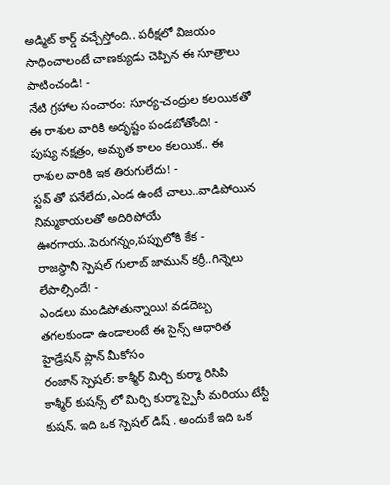అడ్మిట్ కార్డ్ వచ్చేస్తోంది.. పరీక్షలో విజయం సాధించాలంటే చాణక్యుడు చెప్పిన ఈ సూత్రాలు పాటించండి! -
నేటి గ్రహాల సంచారం: సూర్య-చంద్రుల కలయికతో ఈ రాశుల వారికి అదృష్టం పండబోతోంది! -
పుష్య నక్షత్రం, అమృత కాలం కలయిక.. ఈ రాశుల వారికి ఇక తిరుగులేదు! -
స్టవ్ తో పనేలేదు,ఎండ ఉంటే చాలు..వాడిపోయిన నిమ్మకాయలతో అదిరిపోయే ఊరగాయ..పెరుగన్నం,పప్పులోకి కేక -
రాజస్థానీ స్పెషల్ గులాబ్ జామున్ కర్రీ..గిన్నెలు లేపాల్సిందే! -
ఎండలు మండిపోతున్నాయి! వడదెబ్బ తగలకుండా ఉండాలంటే ఈ సైన్స్ ఆధారిత హైడ్రేషన్ ప్లాన్ మీకోసం
రంజాన్ స్పెషల్: కాశ్మీర్ మిర్చి కుర్మా రిసిపి
కాశ్మీర్ కుషన్స్ లో మిర్చి కుర్మా స్పైసీ మరియు టేస్టీ కుషన్. ఇది ఒక స్పెషల్ డిష్ . అందుకే ఇది ఒక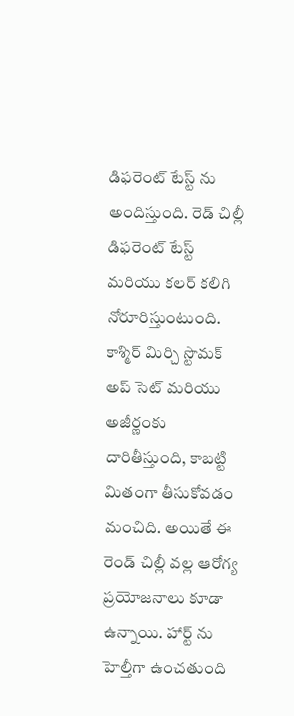డిఫరెంట్ టేస్ట్ ను అందిస్తుంది. రెడ్ చిల్లీ డిఫరెంట్ టేస్ట్ మరియు కలర్ కలిగి నోరూరిస్తుంటుంది.
కాశ్మిర్ మిర్చి స్టొమక్ అప్ సెట్ మరియు అజీర్ణంకు దారితీస్తుంది, కాబట్టి మితంగా తీసుకోవడం మంచిది. అయితే ఈ రెండ్ చిల్లీ వల్ల ఆరోగ్య ప్రయోజనాలు కూడా ఉన్నాయి. హార్ట్ ను హెల్తీగా ఉంచతుంది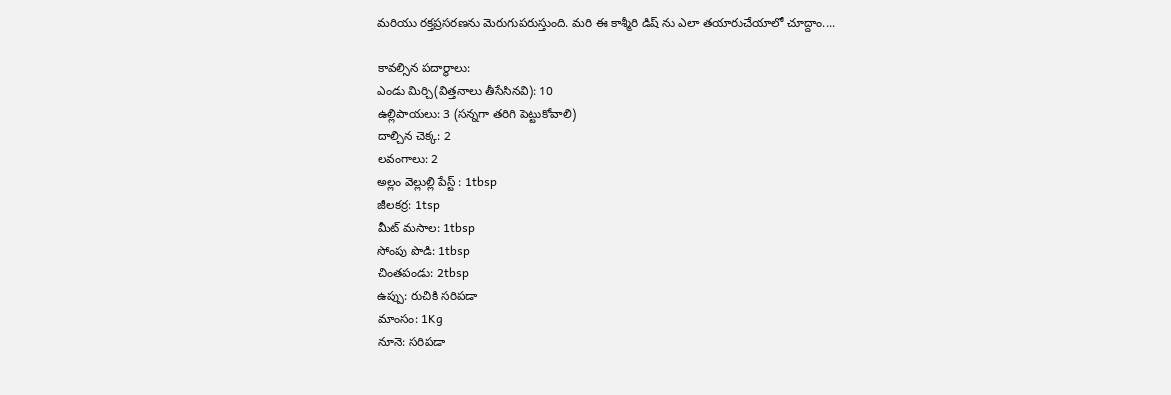మరియు రక్తప్రసరణను మెరుగుపరుస్తుంది. మరి ఈ కాశ్మీరి డిష్ ను ఎలా తయారుచేయాలో చూద్దాం....

కావల్సిన పదార్థాలు:
ఎండు మిర్చి(విత్తనాలు తీసేసినవి): 10
ఉల్లిపాయలు: 3 (సన్నగా తరిగి పెట్టుకోవాలి)
దాల్చిన చెక్క: 2
లవంగాలు: 2
అల్లం వెల్లుల్లి పేస్ట్ : 1tbsp
జీలకర్ర: 1tsp
మీట్ మసాల: 1tbsp
సోంపు పొడి: 1tbsp
చింతపండు: 2tbsp
ఉప్పు: రుచికి సరిపడా
మాంసం: 1Kg
నూనె: సరిపడా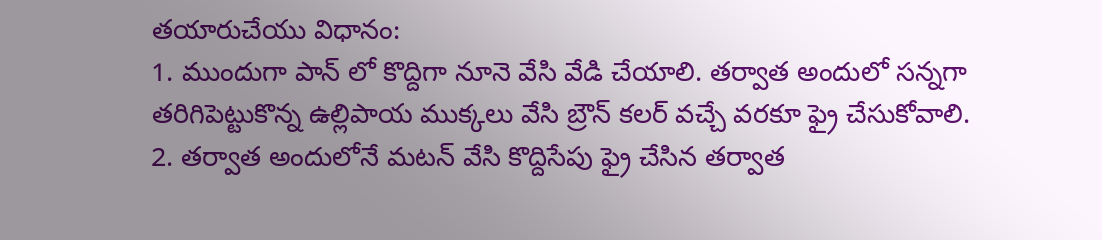తయారుచేయు విధానం:
1. ముందుగా పాన్ లో కొద్దిగా నూనె వేసి వేడి చేయాలి. తర్వాత అందులో సన్నగా తరిగిపెట్టుకొన్న ఉల్లిపాయ ముక్కలు వేసి బ్రౌన్ కలర్ వచ్చే వరకూ ఫ్రై చేసుకోవాలి.
2. తర్వాత అందులోనే మటన్ వేసి కొద్దిసేపు ఫ్రై చేసిన తర్వాత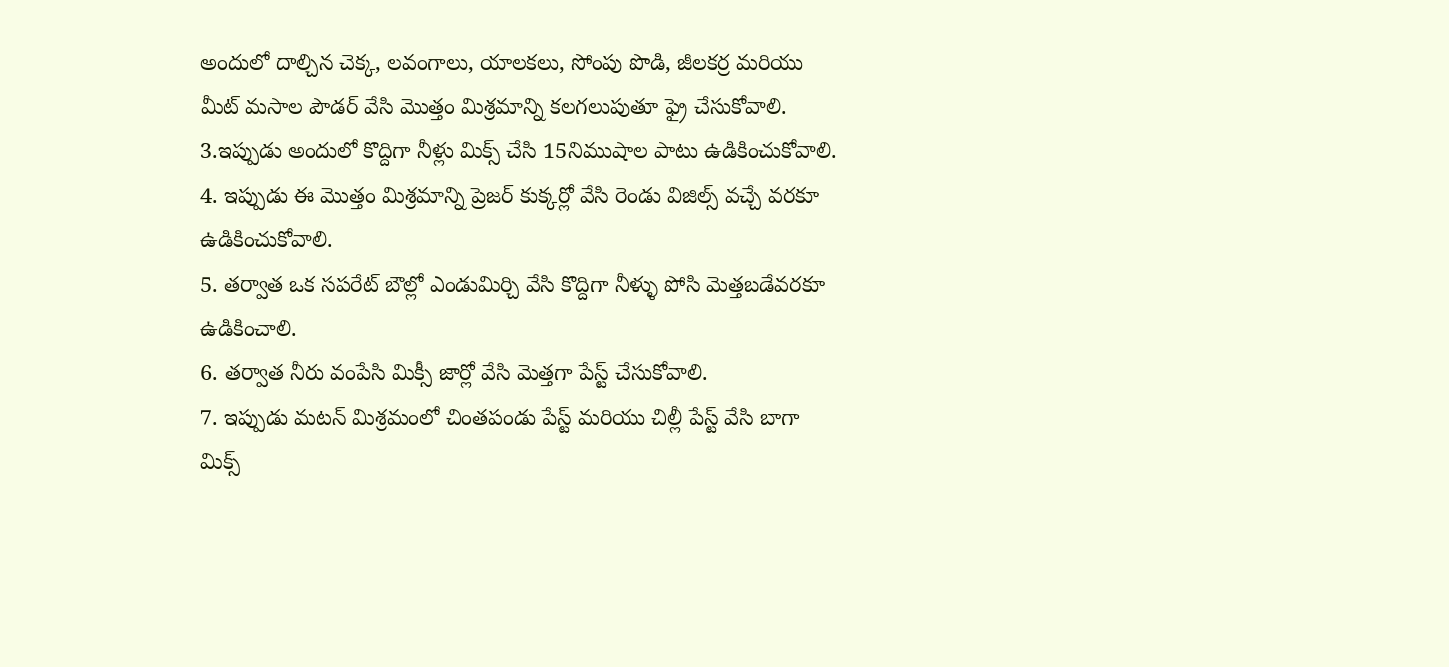అందులో దాల్చిన చెక్క, లవంగాలు, యాలకలు, సోంపు పొడి, జీలకర్ర మరియు మీట్ మసాల పౌడర్ వేసి మొత్తం మిశ్రమాన్ని కలగలుపుతూ ఫ్రై చేసుకోవాలి.
3.ఇప్పుడు అందులో కొద్దిగా నీళ్లు మిక్స్ చేసి 15నిముషాల పాటు ఉడికించుకోవాలి.
4. ఇప్పుడు ఈ మొత్తం మిశ్రమాన్ని ప్రెజర్ కుక్కర్లో వేసి రెండు విజిల్స్ వచ్చే వరకూ ఉడికించుకోవాలి.
5. తర్వాత ఒక సపరేట్ బౌల్లో ఎండుమిర్చి వేసి కొద్దిగా నీళ్ళు పోసి మెత్తబడేవరకూ ఉడికించాలి.
6. తర్వాత నీరు వంపేసి మిక్సీ జార్లో వేసి మెత్తగా పేస్ట్ చేసుకోవాలి.
7. ఇప్పుడు మటన్ మిశ్రమంలో చింతపండు పేస్ట్ మరియు చిల్లీ పేస్ట్ వేసి బాగా మిక్స్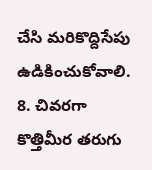చేసి మరికొద్దిసేపు ఉడికించుకోవాలి.
8. చివరగా కొత్తిమీర తరుగు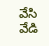వేసి వేడి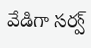వేడిగా సర్వ్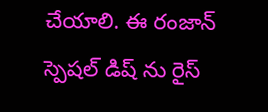చేయాలి. ఈ రంజాన్ స్పెషల్ డిష్ ను రైస్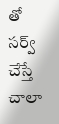తో సర్వ్ చేస్తే చాలా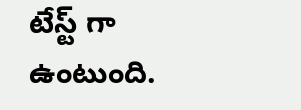టేస్ట్ గా ఉంటుంది.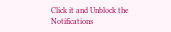Click it and Unblock the Notifications